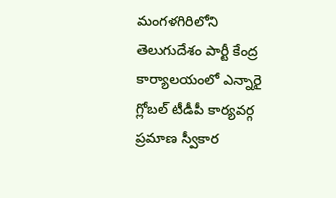మంగళగిరిలోని తెలుగుదేశం పార్టీ కేంద్ర కార్యాలయంలో ఎన్నారై గ్లోబల్ టీడీపీ కార్యవర్గ ప్రమాణ స్వీకార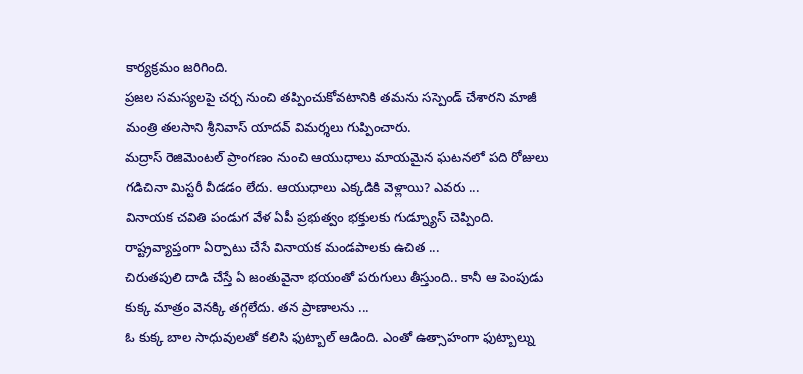కార్యక్రమం జరిగింది.
ప్రజల సమస్యలపై చర్చ నుంచి తప్పించుకోవటానికి తమను సస్పెండ్ చేశారని మాజీ మంత్రి తలసాని శ్రీనివాస్ యాదవ్ విమర్శలు గుప్పించారు.
మద్రాస్ రెజిమెంటల్ ప్రాంగణం నుంచి ఆయుధాలు మాయమైన ఘటనలో పది రోజులు గడిచినా మిస్టరీ వీడడం లేదు. ఆయుధాలు ఎక్కడికి వెళ్లాయి? ఎవరు ...
వినాయక చవితి పండుగ వేళ ఏపీ ప్రభుత్వం భక్తులకు గుడ్న్యూస్ చెప్పింది. రాష్ట్రవ్యాప్తంగా ఏర్పాటు చేసే వినాయక మండపాలకు ఉచిత ...
చిరుతపులి దాడి చేస్తే ఏ జంతువైనా భయంతో పరుగులు తీస్తుంది.. కానీ ఆ పెంపుడు కుక్క మాత్రం వెనక్కి తగ్గలేదు. తన ప్రాణాలను ...
ఓ కుక్క బాల సాధువులతో కలిసి ఫుట్బాల్ ఆడింది. ఎంతో ఉత్సాహంగా ఫుట్బాల్ను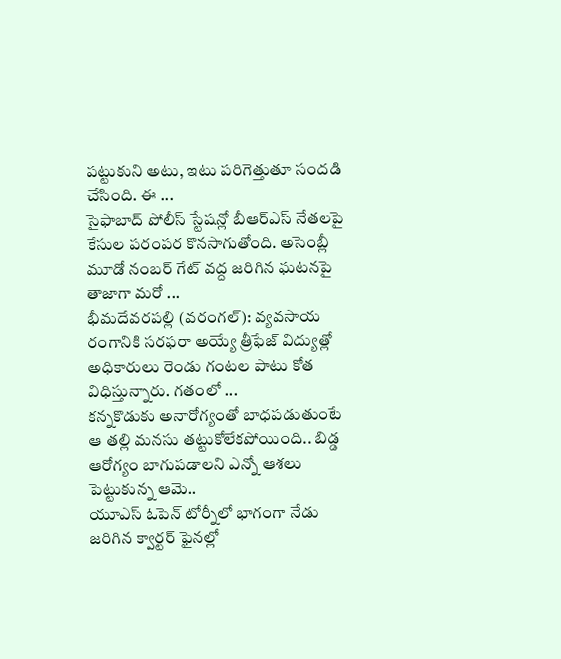పట్టుకుని అటు, ఇటు పరిగెత్తుతూ సందడి చేసింది. ఈ ...
సైఫాబాద్ పోలీస్ స్టేషన్లో బీఆర్ఎస్ నేతలపై కేసుల పరంపర కొనసాగుతోంది. అసెంబ్లీ మూడో నంబర్ గేట్ వద్ద జరిగిన ఘటనపై తాజాగా మరో ...
భీమదేవరపల్లి (వరంగల్): వ్యవసాయ రంగానికి సరఫరా అయ్యే త్రీఫేజ్ విద్యుత్లో అధికారులు రెండు గంటల పాటు కోత విధిస్తున్నారు. గతంలో ...
కన్నకొడుకు అనారోగ్యంతో బాధపడుతుంటే ఆ తల్లి మనసు తట్టుకోలేకపోయింది.. బిడ్డ ఆరోగ్యం బాగుపడాలని ఎన్నో ఆశలు పెట్టుకున్న ఆమె..
యూఎస్ ఓపెన్ టోర్నీలో భాగంగా నేడు జరిగిన క్వార్టర్ ఫైనల్లో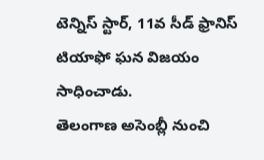టెన్నిస్ స్టార్, 11వ సీడ్ ఫ్రానిస్ టియాఫో ఘన విజయం సాధించాడు.
తెలంగాణ అసెంబ్లీ నుంచి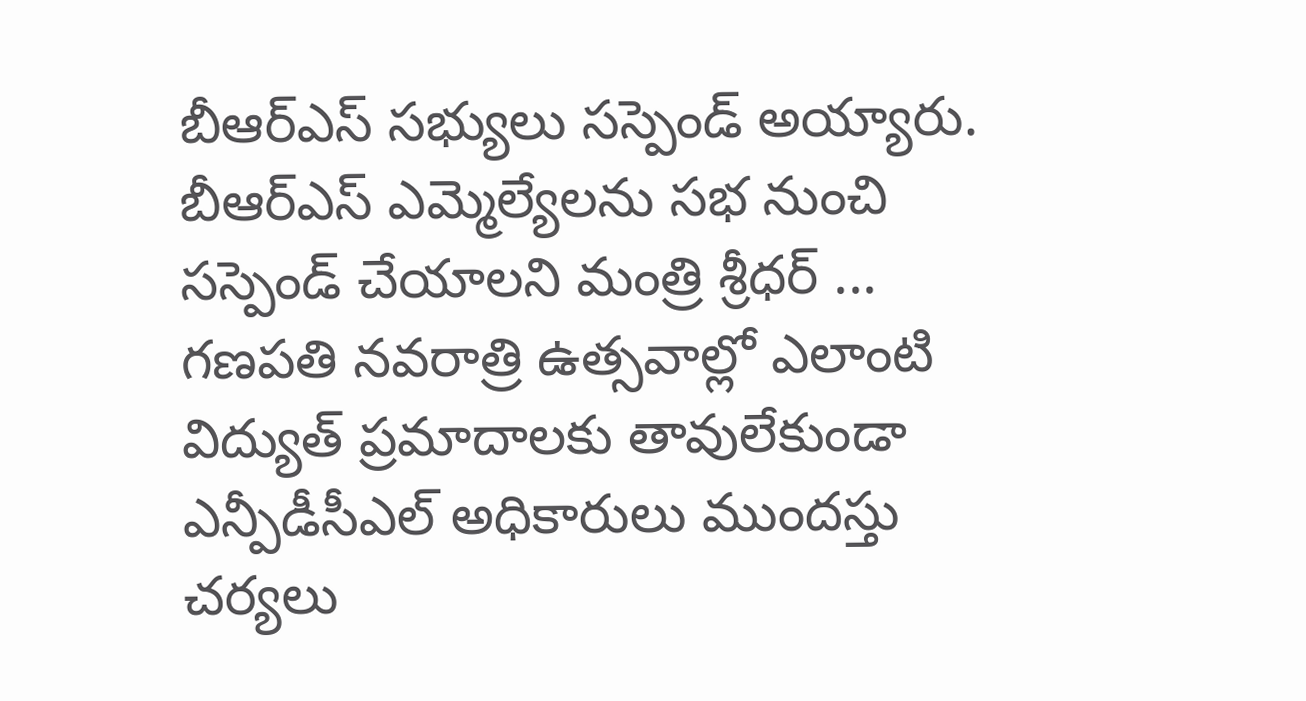బీఆర్ఎస్ సభ్యులు సస్పెండ్ అయ్యారు. బీఆర్ఎస్ ఎమ్మెల్యేలను సభ నుంచి సస్పెండ్ చేయాలని మంత్రి శ్రీధర్ ...
గణపతి నవరాత్రి ఉత్సవాల్లో ఎలాంటి విద్యుత్ ప్రమాదాలకు తావులేకుండా ఎన్పీడీసీఎల్ అధికారులు ముందస్తు చర్యలు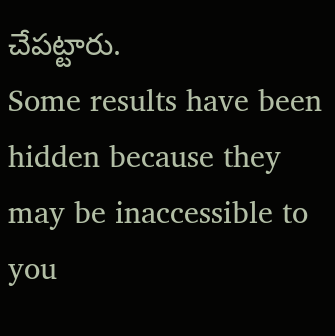చేపట్టారు.
Some results have been hidden because they may be inaccessible to you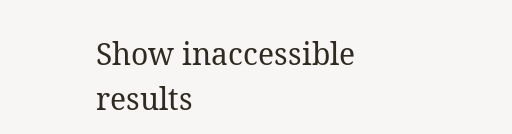Show inaccessible results